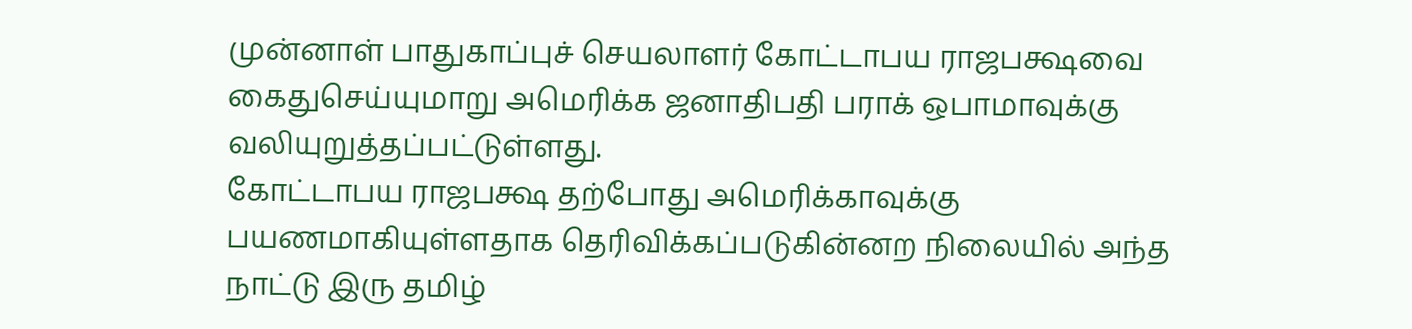முன்னாள் பாதுகாப்புச் செயலாளர் கோட்டாபய ராஜபக்ஷவை கைதுசெய்யுமாறு அமெரிக்க ஜனாதிபதி பராக் ஒபாமாவுக்கு வலியுறுத்தப்பட்டுள்ளது.
கோட்டாபய ராஜபக்ஷ தற்போது அமெரிக்காவுக்கு பயணமாகியுள்ளதாக தெரிவிக்கப்படுகின்னற நிலையில் அந்த நாட்டு இரு தமிழ்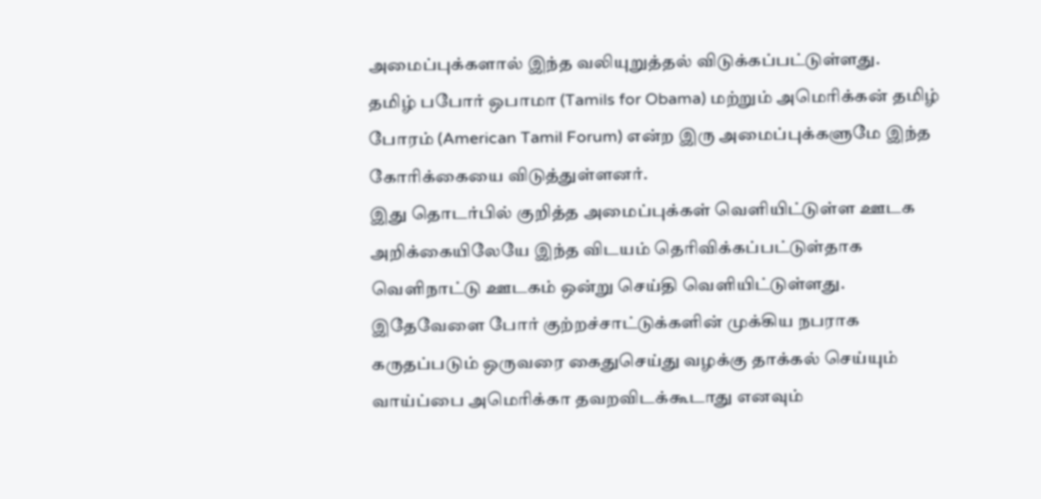அமைப்புக்களால் இந்த வலியுறுத்தல் விடுக்கப்பட்டுள்ளது.
தமிழ் பபோர் ஒபாமா (Tamils for Obama) மற்றும் அமெரிக்கன் தமிழ் போரம் (American Tamil Forum) என்ற இரு அமைப்புக்களுமே இந்த கோரிக்கையை விடுத்துள்ளனர்.
இது தொடர்பில் குறித்த அமைப்புக்கள் வௌியிட்டுள்ள ஊடக அறிக்கையிலேயே இந்த விடயம் தெரிவிக்கப்பட்டுள்தாக வெளிநாட்டு ஊடகம் ஒன்று செய்தி வெளியிட்டுள்ளது.
இதேவேளை போர் குற்றச்சாட்டுக்களின் முக்கிய நபராக கருதப்படும் ஒருவரை கைதுசெய்து வழக்கு தாக்கல் செய்யும் வாய்ப்பை அமெரிக்கா தவறவிடக்கூடாது எனவும்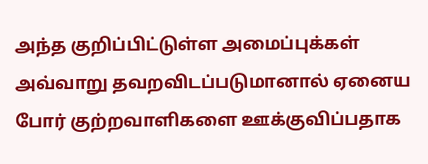அந்த குறிப்பிட்டுள்ள அமைப்புக்கள் அவ்வாறு தவறவிடப்படுமானால் ஏனைய போர் குற்றவாளிகளை ஊக்குவிப்பதாக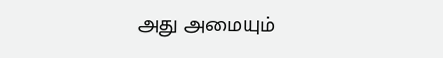அது அமையும்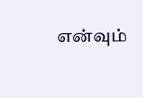என்வும்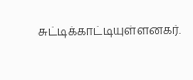சுட்டிக்காட்டியுள்ளனகர்.